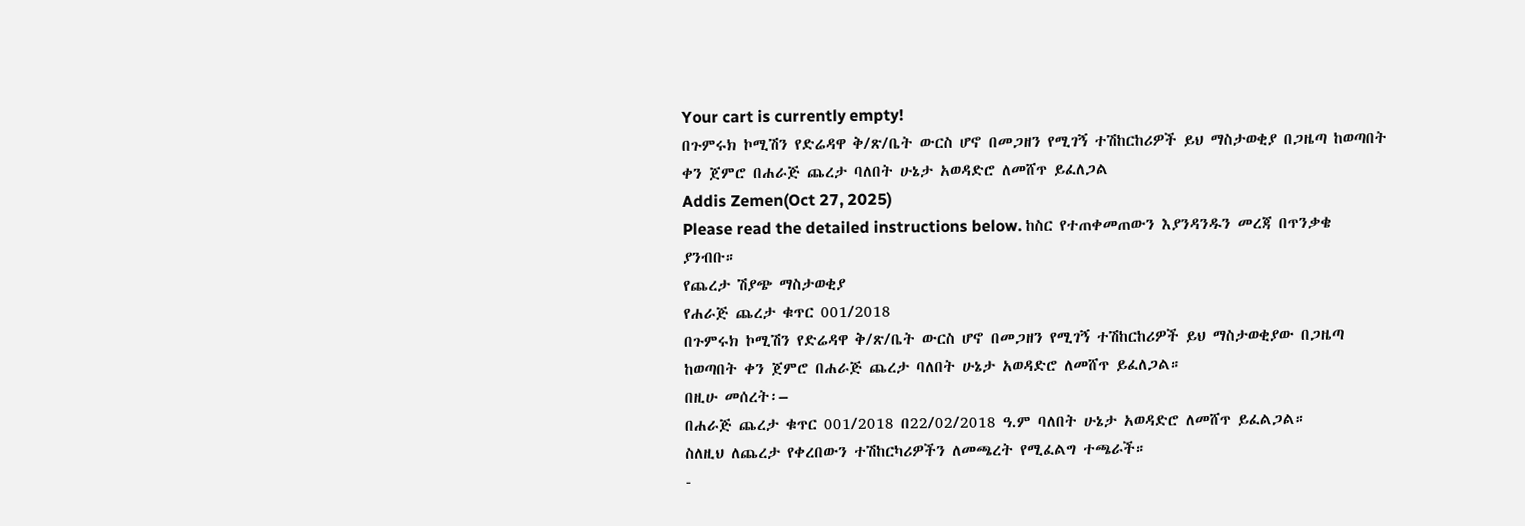Your cart is currently empty!
በጉምሩክ ኮሚሽን የድሬዳዋ ቅ/ጽ/ቤት ውርስ ሆኖ በመጋዘን የሚገኝ ተሽከርከሪዎች ይህ ማስታወቂያ በጋዜጣ ከወጣበት ቀን ጀምሮ በሐራጅ ጨረታ ባለበት ሁኔታ አወዳድሮ ለመሸጥ ይፈለጋል
Addis Zemen(Oct 27, 2025)
Please read the detailed instructions below. ከስር የተጠቀመጠውን እያንዳንዱን መረጃ በጥንቃቄ ያንብቡ።
የጨረታ ሽያጭ ማስታወቂያ
የሐራጅ ጨረታ ቁጥር 001/2018
በጉምሩክ ኮሚሽን የድሬዳዋ ቅ/ጽ/ቤት ውርስ ሆኖ በመጋዘን የሚገኝ ተሽከርከሪዎች ይህ ማስታወቂያው በጋዜጣ ከወጣበት ቀን ጀምሮ በሐራጅ ጨረታ ባለበት ሁኔታ አወዳድሮ ለመሸጥ ይፈለጋል።
በዚሁ መሰረት፡–
በሐራጅ ጨረታ ቁጥር 001/2018 በ22/02/2018 ዓ.ም ባለበት ሁኔታ አወዳድሮ ለመሸጥ ይፈልጋል።
ስለዚህ ለጨረታ የቀረበውን ተሽከርካሪዎችን ለመጫረት የሚፈልግ ተጫራች።
-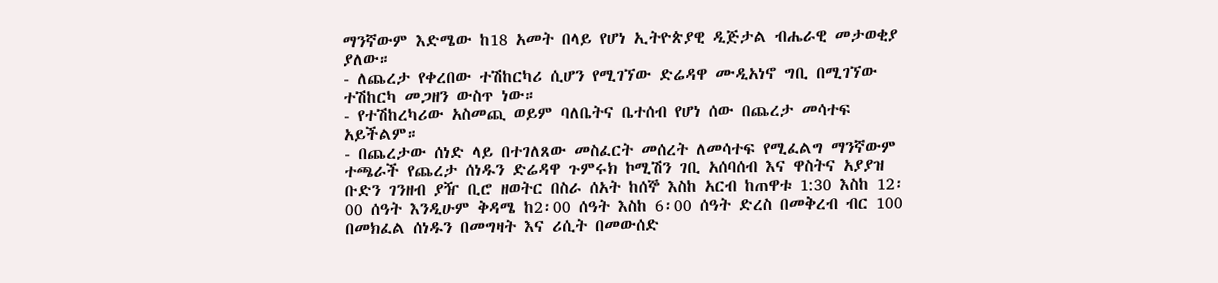ማንኛውም እድሜው ከ18 አመት በላይ የሆነ ኢትዮጵያዊ ዲጅታል ብሔራዊ መታወቂያ ያለው።
- ለጨረታ የቀረበው ተሽከርካሪ ሲሆን የሚገኘው ድሬዳዋ ሙዲአነኖ ግቢ በሚገኘው ተሽከርካ መጋዘን ውስጥ ነው።
- የተሽከረካሪው አስመጪ ወይም ባለቤትና ቤተሰብ የሆነ ሰው በጨረታ መሳተፍ አይችልም።
- በጨረታው ሰነድ ላይ በተገለጸው መስፈርት መሰረት ለመሳተፍ የሚፈልግ ማንኛውም ተጫራች የጨረታ ሰነዱን ድሬዳዋ ጉምሩክ ኮሚሽን ገቢ አሰባሰብ እና ዋስትና አያያዝ ቡድን ገንዘብ ያዥ ቢሮ ዘወትር በስራ ሰአት ከሰኞ እስከ አርብ ከጠዋቱ 1:30 እስከ 12፡00 ሰዓት እንዲሁም ቅዳሜ ከ2፡00 ሰዓት እስከ 6፡00 ሰዓት ድረስ በመቅረብ ብር 100 በመክፈል ሰነዱን በመግዛት እና ሪሲት በመውሰድ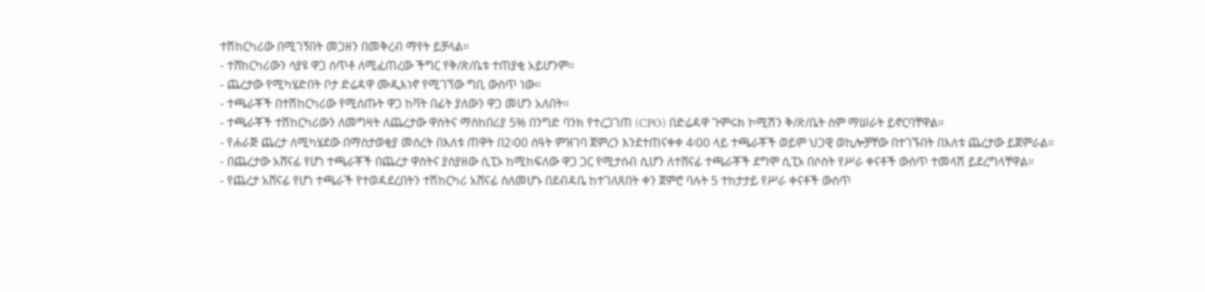ተሽከርካሪው በሚገኝበት መጋዘን በመቅረብ ማየት ይቻላል።
- ተሸከርካሪውን ሳያዩ ዋጋ ሰጥቶ ለሚፈጠረው ችግር የቅ/ጽ/ቤቱ ተጠያቂ አይሆንም።
- ጨረታው የሚካሄድበት ቦታ ድሬዳዋ ሙዲእነኖ የሚገኘው ግቢ ውስጥ ነው።
- ተጫራቾች በተሽከርካሪው የሚሰጡት ዋጋ ከቫት በፊት ያለውን ዋጋ መሆን አለበት።
- ተጫራቾች ተሽከርካሪውን ለመግዛት ለጨረታው ዋስትና ማስከበሪያ 5% በንግድ ባንክ የተረጋገጠ (CPO) በድሬዳዋ ጉምሩክ ኮሚሽን ቅ/ጽ/ቤት ስም ማሠራት ይኖርባቸዋል።
- የሐራጅ ጨረታ ለሚካሄደው በማስታወቂያ መሰረት በእለቱ ጠዋት በ2፡00 ሰዓት ምዝገባ ጀምረን እንደተጠናቀቀ 4፡00 ላይ ተጫራቾች ወይም ህጋዊ ወኪሎቻቸው በተገኙበት በእለቱ ጨረታው ይጀምራል።
- በጨረታው አሸናፊ የሆነ ተጫራቾች በጨረታ ዋስትና ያስያዘው ሲፒኦ ከሚከፍለው ዋጋ ጋር የሚታሰብ ሲሆን ለተሸናፊ ተጫራቾች ደግሞ ሲፒኦ በሶስት የሥራ ቀናቶች ውስጥ ተመላሽ ይደረግላቸዋል።
- የጨረታ አሸናፊ የሆነ ተጫራች የተወዳደረበትን ተሽከርካሪ አሸናፊ ስለመሆኑ በደብዳቤ ከተገለጸበት ቀን ጀምሮ ባሉት 5 ተከታታይ የሥራ ቀናቶች ውስጥ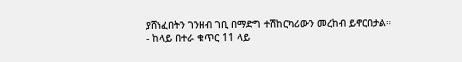ያሸነፈበትን ገንዘብ ገቢ በማድግ ተሽከርካሪውን መረከብ ይኖርበታል።
- ከላይ በተራ ቁጥር 11 ላይ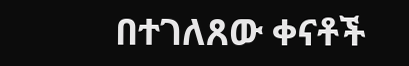በተገለጸው ቀናቶች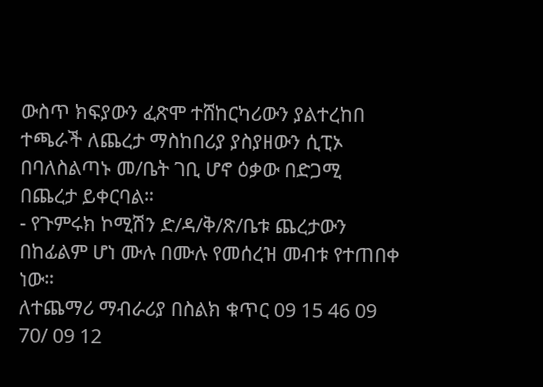ውስጥ ክፍያውን ፈጽሞ ተሸከርካሪውን ያልተረከበ ተጫራች ለጨረታ ማስከበሪያ ያስያዘውን ሲፒኦ በባለስልጣኑ መ/ቤት ገቢ ሆኖ ዕቃው በድጋሚ በጨረታ ይቀርባል።
- የጉምሩክ ኮሚሽን ድ/ዳ/ቅ/ጽ/ቤቱ ጨረታውን በከፊልም ሆነ ሙሉ በሙሉ የመሰረዝ መብቱ የተጠበቀ ነው።
ለተጨማሪ ማብራሪያ በስልክ ቁጥር 09 15 46 09 70/ 09 12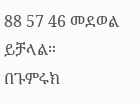88 57 46 መደወል ይቻላል።
በጉምሩክ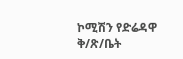ኮሚሽን የድሬዳዋ ቅ/ጽ/ቤት